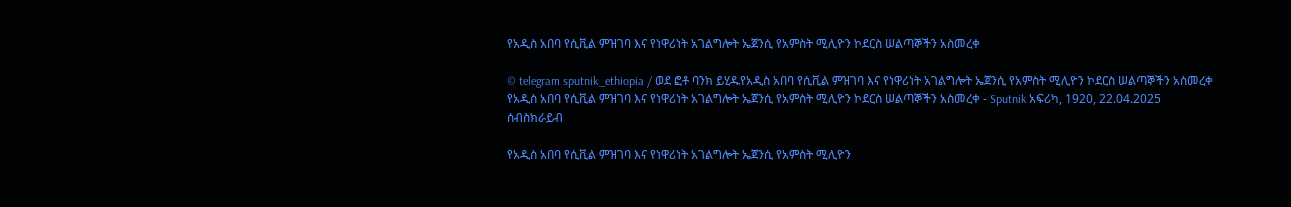የአዲስ አበባ የሲቪል ምዝገባ እና የነዋሪነት አገልግሎት ኤጀንሲ የአምስት ሚሊዮን ኮደርስ ሠልጣኞችን አስመረቀ

© telegram sputnik_ethiopia / ወደ ፎቶ ባንክ ይሂዱየአዲስ አበባ የሲቪል ምዝገባ እና የነዋሪነት አገልግሎት ኤጀንሲ የአምስት ሚሊዮን ኮደርስ ሠልጣኞችን አስመረቀ
የአዲስ አበባ የሲቪል ምዝገባ እና የነዋሪነት አገልግሎት ኤጀንሲ የአምስት ሚሊዮን ኮደርስ ሠልጣኞችን አስመረቀ - Sputnik አፍሪካ, 1920, 22.04.2025
ሰብስክራይብ

የአዲስ አበባ የሲቪል ምዝገባ እና የነዋሪነት አገልግሎት ኤጀንሲ የአምስት ሚሊዮን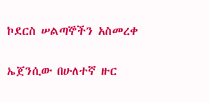ኮደርስ ሠልጣኞችን አስመረቀ

ኤጀንሲው በሁለተኛ ዙር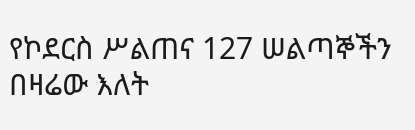የኮደርስ ሥልጠና 127 ሠልጣኞችን በዛሬው እለት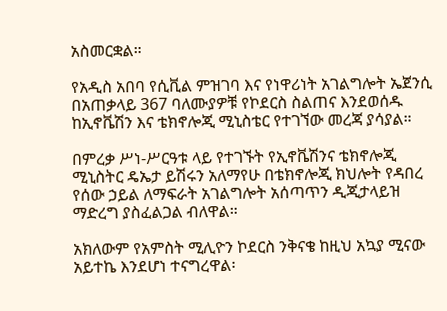አስመርቋል።

የአዲስ አበባ የሲቪል ምዝገባ እና የነዋሪነት አገልግሎት ኤጀንሲ በአጠቃላይ 367 ባለሙያዎቹ የኮደርስ ስልጠና እንደወሰዱ ከኢኖቬሽን እና ቴክኖሎጂ ሚኒስቴር የተገኘው መረጃ ያሳያል።

በምረቃ ሥነ-ሥርዓቱ ላይ የተገኙት የኢኖቬሽንና ቴክኖሎጂ ሚኒስትር ዴኤታ ይሽሩን አለማየሁ በቴክኖሎጂ ክህሎት የዳበረ የሰው ኃይል ለማፍራት አገልግሎት አሰጣጥን ዲጂታላይዝ ማድረግ ያስፈልጋል ብለዋል።

አክለውም የአምስት ሚሊዮን ኮደርስ ንቅናቄ ከዚህ አኳያ ሚናው አይተኬ እንደሆነ ተናግረዋል፡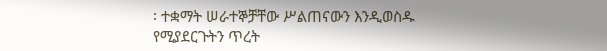፡ ተቋማት ሠራተኞቻቸው ሥልጠናውን እንዲወስዱ የሚያደርጉትን ጥረት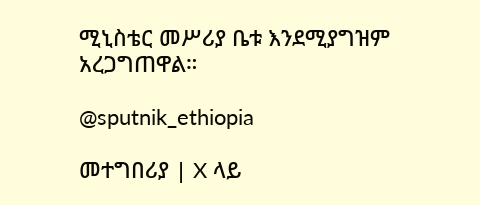ሚኒስቴር መሥሪያ ቤቱ እንደሚያግዝም አረጋግጠዋል።

@sputnik_ethiopia

መተግበሪያ | X ላይ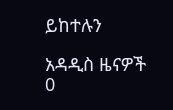ይከተሉን

አዳዲስ ዜናዎች
0